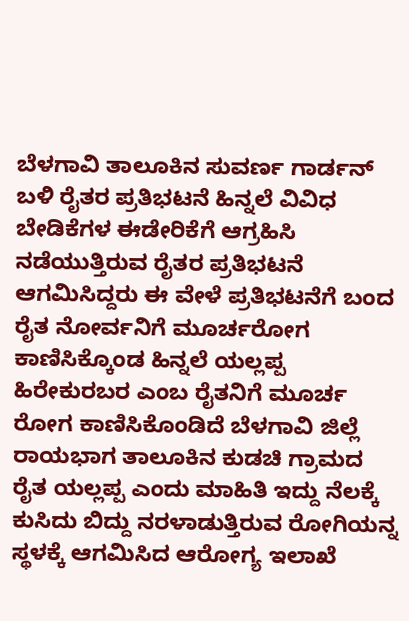ಬೆಳಗಾವಿ ತಾಲೂಕಿನ ಸುವರ್ಣ ಗಾರ್ಡನ್ ಬಳಿ ರೈತರ ಪ್ರತಿಭಟನೆ ಹಿನ್ನಲೆ ವಿವಿಧ ಬೇಡಿಕೆಗಳ ಈಡೇರಿಕೆಗೆ ಆಗ್ರಹಿಸಿ ನಡೆಯುತ್ತಿರುವ ರೈತರ ಪ್ರತಿಭಟನೆ ಆಗಮಿಸಿದ್ದರು ಈ ವೇಳೆ ಪ್ರತಿಭಟನೆಗೆ ಬಂದ ರೈತ ನೋರ್ವನಿಗೆ ಮೂರ್ಚರೋಗ ಕಾಣಿಸಿಕ್ಕೊಂಡ ಹಿನ್ನಲೆ ಯಲ್ಲಪ್ಪ ಹಿರೇಕುರಬರ ಎಂಬ ರೈತನಿಗೆ ಮೂರ್ಚ ರೋಗ ಕಾಣಿಸಿಕೊಂಡಿದೆ ಬೆಳಗಾವಿ ಜಿಲ್ಲೆ ರಾಯಭಾಗ ತಾಲೂಕಿನ ಕುಡಚಿ ಗ್ರಾಮದ ರೈತ ಯಲ್ಲಪ್ಪ ಎಂದು ಮಾಹಿತಿ ಇದ್ದು ನೆಲಕ್ಕೆ ಕುಸಿದು ಬಿದ್ದು ನರಳಾಡುತ್ತಿರುವ ರೋಗಿಯನ್ನ ಸ್ಥಳಕ್ಕೆ ಆಗಮಿಸಿದ ಆರೋಗ್ಯ ಇಲಾಖೆ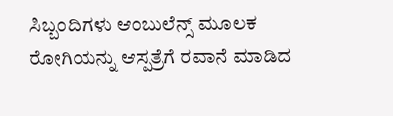ಸಿಬ್ಬಂದಿಗಳು ಆಂಬುಲೆನ್ಸ್ ಮೂಲಕ ರೋಗಿಯನ್ನು ಆಸ್ಪತ್ರೆಗೆ ರವಾನೆ ಮಾಡಿದ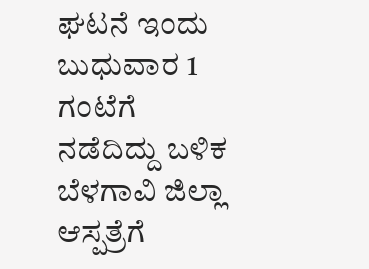ಘಟನೆ ಇಂದು ಬುಧುವಾರ 1 ಗಂಟೆಗೆ ನಡೆದಿದ್ದು ಬಳಿಕ ಬೆಳಗಾವಿ ಜಿಲ್ಲಾ ಆಸ್ಪತ್ರೆಗೆ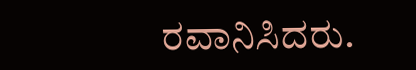ರವಾನಿಸಿದರು.